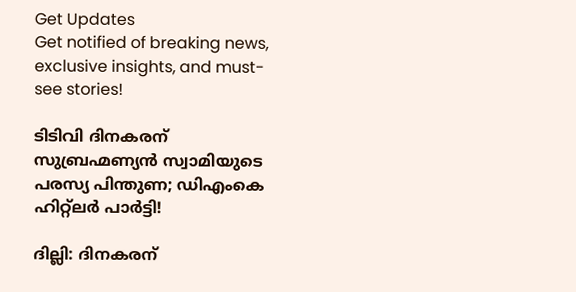Get Updates
Get notified of breaking news, exclusive insights, and must-see stories!

ടിടിവി ദിനകരന് സുബ്രഹ്മണ്യൻ സ്വാമിയുടെ പരസ്യ പിന്തുണ; ഡിഎംകെ ഹിറ്റ്‌ലര്‍ പാര്‍ട്ടി!

ദില്ലി: ദിനകരന്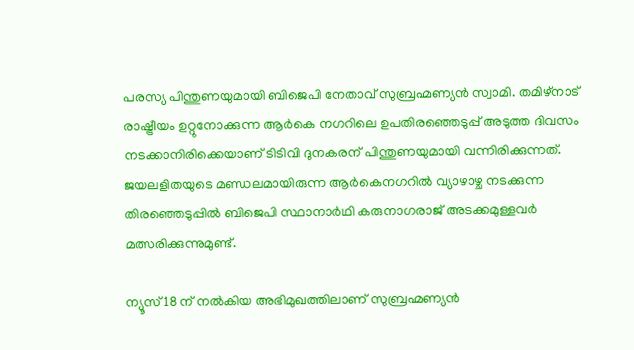പരസ്യ പിന്തുണയുമായി ബിജെപി നേതാവ് സുബ്രഹ്മണ്യൻ സ്വാമി. തമിഴ്‌നാട് രാഷ്ട്രീയം ഉറ്റുനോക്കുന്ന ആര്‍കെ നഗറിലെ ഉപതിരഞ്ഞെടുപ്പ് അടുത്ത ദിവസം നടക്കാനിരിക്കെയാണ് ടിടിവി ദുനകരന് പിന്തുണയുമായി വന്നിരിക്കുന്നത്. ജയലളിതയുടെ മണ്ഡലമായിരുന്ന ആര്‍കെനഗറില്‍ വ്യാഴാഴ്ച നടക്കുന്ന തിരഞ്ഞെടുപ്പില്‍ ബിജെപി സ്ഥാനാര്‍ഥി കരുനാഗരാജ് അടക്കമുള്ളവര്‍ മത്സരിക്കുന്നുമുണ്ട്.

ന്യൂസ് 18 ന് നൽകിയ അഭിമുഖത്തിലാണ് സുബ്രഹ്മണ്യൻ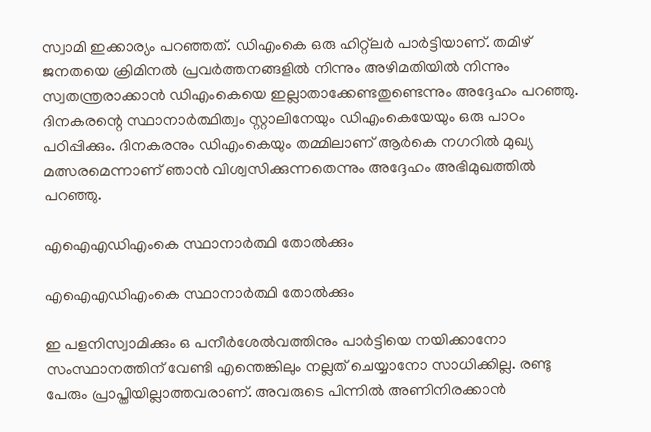സ്വാമി ഇക്കാര്യം പറഞ്ഞത്. ഡിഎംകെ ഒരു ഹിറ്റ്‌ലര്‍ പാര്‍ട്ടിയാണ്. തമിഴ് ജനതയെ ക്രിമിനല്‍ പ്രവര്‍ത്തനങ്ങളില്‍ നിന്നും അഴിമതിയില്‍ നിന്നും സ്വതന്ത്രരാക്കാന്‍ ഡിഎംകെയെ ഇല്ലാതാക്കേണ്ടതുണ്ടെന്നും അദ്ദേഹം പറഞ്ഞു. ദിനകരന്റെ സ്ഥാനാര്‍ത്ഥിത്വം സ്റ്റാലിനേയും ഡിഎംകെയേയും ഒരു പാഠം പഠിപ്പിക്കും. ദിനകരനും ഡിഎംകെയും തമ്മിലാണ് ആര്‍കെ നഗറില്‍ മുഖ്യ മത്സരമെന്നാണ് ഞാന്‍ വിശ്വസിക്കുന്നതെന്നും അദ്ദേഹം അഭിമുഖത്തിൽ പറഞ്ഞു.

എഐഎഡിഎംകെ സ്ഥാനാർത്ഥി തോൽക്കും

എഐഎഡിഎംകെ സ്ഥാനാർത്ഥി തോൽക്കും

ഇ പളനിസ്വാമിക്കും ഒ പനീര്‍ശേല്‍വത്തിനും പാര്‍ട്ടിയെ നയിക്കാനോ സംസ്ഥാനത്തിന് വേണ്ടി എന്തെങ്കിലും നല്ലത് ചെയ്യാനോ സാധിക്കില്ല. രണ്ടു പേരും പ്രാപ്തിയില്ലാത്തവരാണ്. അവരുടെ പിന്നില്‍ അണിനിരക്കാന്‍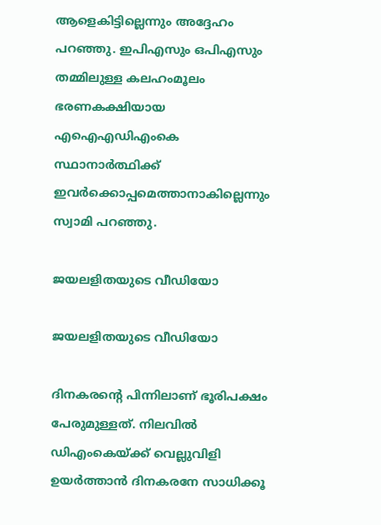ആളെകിട്ടില്ലെന്നും അദ്ദേഹം പറഞ്ഞു. ഇപിഎസും ഒപിഎസും തമ്മിലുള്ള കലഹംമൂലം ഭരണകക്ഷിയായ എഐഎഡിഎംകെ സ്ഥാനാര്‍ത്ഥിക്ക് ഇവര്‍ക്കൊപ്പമെത്താനാകില്ലെന്നും സ്വാമി പറഞ്ഞു.

ജയലളിതയുടെ വീഡിയോ

ജയലളിതയുടെ വീഡിയോ

ദിനകരന്റെ പിന്നിലാണ് ഭൂരിപക്ഷം പേരുമുള്ളത്. നിലവില്‍ ഡിഎംകെയ്ക്ക് വെല്ലുവിളി ഉയര്‍ത്താന്‍ ദിനകരനേ സാധിക്കൂ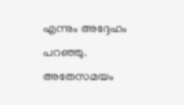എന്നും അദ്ദേഹം പറഞ്ഞു. അതേസമയം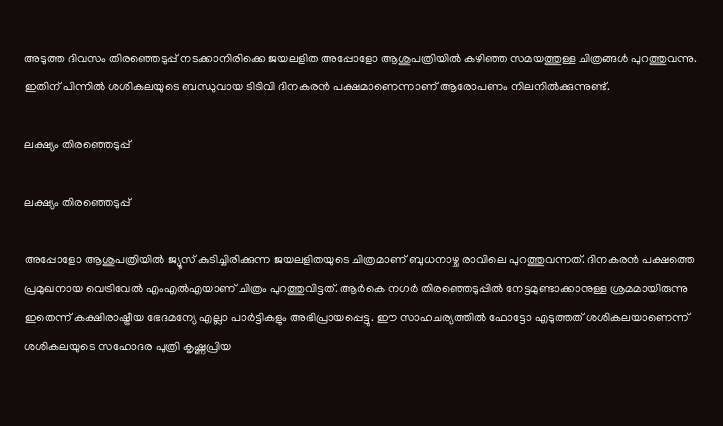അടുത്ത ദിവസം തിര‍ഞ്ഞെടുപ്പ് നടക്കാനിരിക്കെ ജയലളിത അപ്പോളോ ആശുപത്രിയില്‍ കഴിഞ്ഞ സമയത്തുള്ള ചിത്രങ്ങള്‍ പുറത്തുവന്നു. ഇതിന് പിന്നില്‍ ശശികലയുടെ ബന്ധുവായ ടിടിവി ദിനകരന്‍ പക്ഷമാണെന്നാണ് ആരോപണം നിലനിൽക്കുന്നുണ്ട്.

ലക്ഷ്യം തിരഞ്ഞെടുപ്പ്

ലക്ഷ്യം തിരഞ്ഞെടുപ്പ്

അപ്പോളോ ആശുപത്രിയില്‍ ജ്യൂസ് കുടിച്ചിരിക്കുന്ന ജയലളിതയുടെ ചിത്രമാണ് ബുധനാഴ്ച രാവിലെ പുറത്തുവന്നത്. ദിനകരന്‍ പക്ഷത്തെ പ്രമുഖനായ വെട്രിവേല്‍ എംഎല്‍എയാണ് ചിത്രം പുറത്തുവിട്ടത്. ആര്‍കെ നഗര്‍ തിരഞ്ഞെടുപ്പില്‍ നേട്ടമുണ്ടാക്കാനുള്ള ശ്രമമായിരുന്നു ഇതെന്ന് കക്ഷിരാഷ്ട്രീയ ഭേദമന്യേ എല്ലാ പാര്‍ട്ടികളും അഭിപ്രായപ്പെട്ടു. ഈ സാഹചര്യത്തിൽ ഫോട്ടോ എടുത്തത് ശശികലയാണെന്ന് ശശികലയുടെ സഹോദര പുത്രി കൃഷ്ണപ്രിയ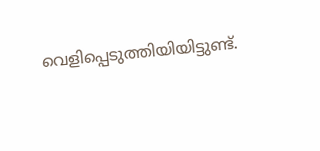വെളിപ്പെടുത്തിയിയിട്ടുണ്ട്.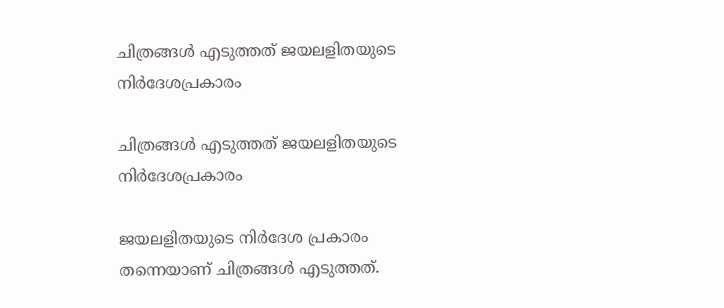ചിത്രങ്ങൾ എടുത്തത് ജയലളിതയുടെ നിർദേശപ്രകാരം

ചിത്രങ്ങൾ എടുത്തത് ജയലളിതയുടെ നിർദേശപ്രകാരം

ജയലളിതയുടെ നിര്‍ദേശ പ്രകാരം തന്നെയാണ് ചിത്രങ്ങള്‍ എടുത്തത്.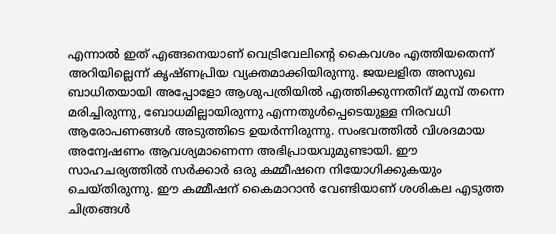എന്നാല്‍ ഇത് എങ്ങനെയാണ് വെട്രിവേലിന്റെ കൈവശം എത്തിയതെന്ന് അറിയില്ലെന്ന് കൃഷ്ണപ്രിയ വ്യക്തമാക്കിയിരുന്നു. ജയലളിത അസുഖ ബാധിതയായി അപ്പോളോ ആശുപത്രിയില്‍ എത്തിക്കുന്നതിന് മുമ്പ് തന്നെ മരിച്ചിരുന്നു, ബോധമില്ലായിരുന്നു എന്നതുള്‍പ്പെടെയുള്ള നിരവധി ആരോപണങ്ങള്‍ അടുത്തിടെ ഉയര്‍ന്നിരുന്നു. സംഭവത്തില്‍ വിശദമായ അന്വേഷണം ആവശ്യമാണെന്ന അഭിപ്രായവുമുണ്ടായി. ഈ സാഹചര്യത്തില്‍ സര്‍ക്കാര്‍ ഒരു കമ്മീഷനെ നിയോഗിക്കുകയും ചെയ്തിരുന്നു. ഈ കമ്മീഷന് കൈമാറാന്‍ വേണ്ടിയാണ് ശശികല എടുത്ത ചിത്രങ്ങള്‍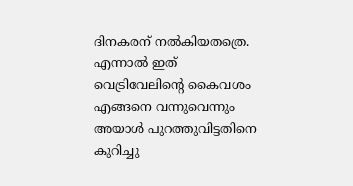ദിനകരന് നല്‍കിയതത്രെ. എന്നാല്‍ ഇത് വെട്രിവേലിന്റെ കൈവശം എങ്ങനെ വന്നുവെന്നും അയാള്‍ പുറത്തുവിട്ടതിനെ കുറിച്ചു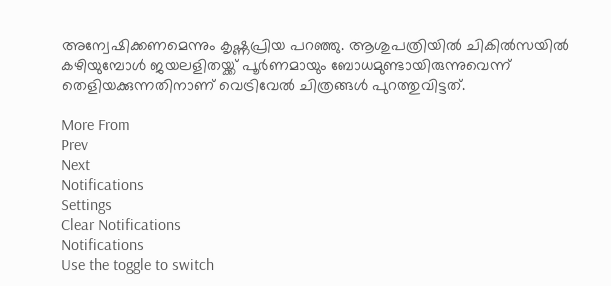അന്വേഷിക്കണമെന്നും കൃഷ്ണപ്രിയ പറഞ്ഞു. ആശുപത്രിയില്‍ ചികില്‍സയില്‍ കഴിയുമ്പോള്‍ ജയലളിതയ്ക്ക് പൂര്‍ണമായും ബോധമുണ്ടായിരുന്നുവെന്ന് തെളിയക്കുന്നതിനാണ് വെട്രിവേല്‍ ചിത്രങ്ങള്‍ പുറത്തുവിട്ടത്.

More From
Prev
Next
Notifications
Settings
Clear Notifications
Notifications
Use the toggle to switch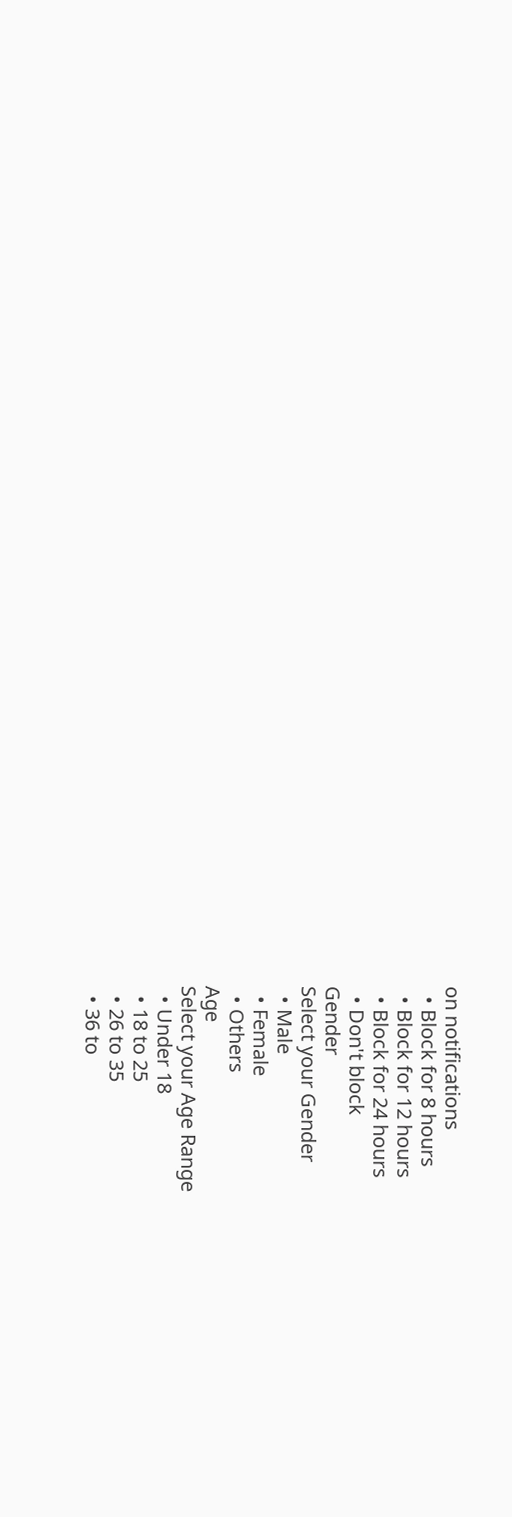on notifications
  • Block for 8 hours
  • Block for 12 hours
  • Block for 24 hours
  • Don't block
Gender
Select your Gender
  • Male
  • Female
  • Others
Age
Select your Age Range
  • Under 18
  • 18 to 25
  • 26 to 35
  • 36 to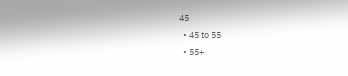45
  • 45 to 55
  • 55+